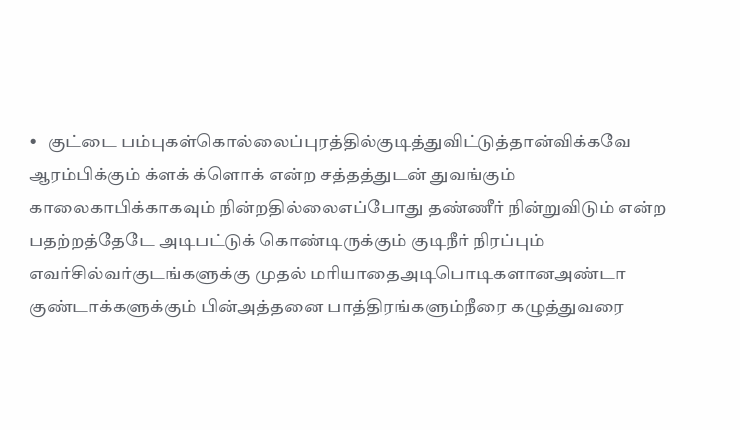•   குட்டை பம்புகள்கொல்லைப்புரத்தில்குடித்துவிட்டுத்தான்விக்கவே ஆரம்பிக்கும் க்ளக் க்ளொக் என்ற சத்தத்துடன் துவங்கும் காலைகாபிக்காகவும் நின்றதில்லைஎப்போது தண்ணீர் நின்றுவிடும் என்ற பதற்றத்தேடே அடிபட்டுக் கொண்டிருக்கும் குடிநீர் நிரப்பும் எவர்சில்வர்குடங்களுக்கு முதல் மரியாதைஅடிபொடிகளானஅண்டா குண்டாக்களுக்கும் பின்அத்தனை பாத்திரங்களும்நீரை கழுத்துவரை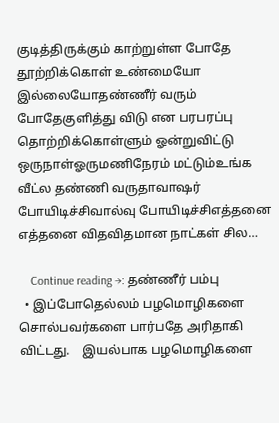குடித்திருக்கும் காற்றுள்ள போதே தூற்றிக்கொள் உண்மையோ இல்லையோதண்ணீர் வரும் போதேகுளித்து விடு என பரபரப்பு தொற்றிக்கொள்ளும் ஓன்றுவிட்டு ஒருநாள்ஓருமணிநேரம் மட்டும்உங்க வீட்ல தண்ணி வருதாவாஷர் போயிடிச்சிவால்வு போயிடிச்சிஎத்தனை எத்தனை விதவிதமான நாட்கள் சில…

    Continue reading →: தண்ணீர் பம்பு
  • இப்போதெல்லம் பழமொழிகளை சொல்பவர்களை பார்பதே அரிதாகி விட்டது.    இயல்பாக பழமொழிகளை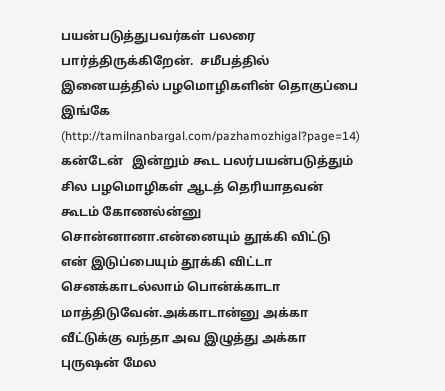பயன்படுத்துபவர்கள் பலரை பார்த்திருக்கிறேன்.  சமீபத்தில் இனையத்தில் பழமொழிகளின் தொகுப்பை இங்கே (http://tamilnanbargal.com/pazhamozhigal?page=14) கன்டேன்   இன்றும் கூட பலர்பயன்படுத்தும் சில பழமொழிகள் ஆடத் தெரியாதவன் கூடம் கோணல்ன்னு சொன்னானா.என்னையும் தூக்கி விட்டு என் இடுப்பையும் தூக்கி விட்டா செனக்காடல்லாம் பொன்க்காடா மாத்திடுவேன்.அக்காடான்னு அக்கா வீட்டுக்கு வந்தா அவ இழுத்து அக்கா புருஷன் மேல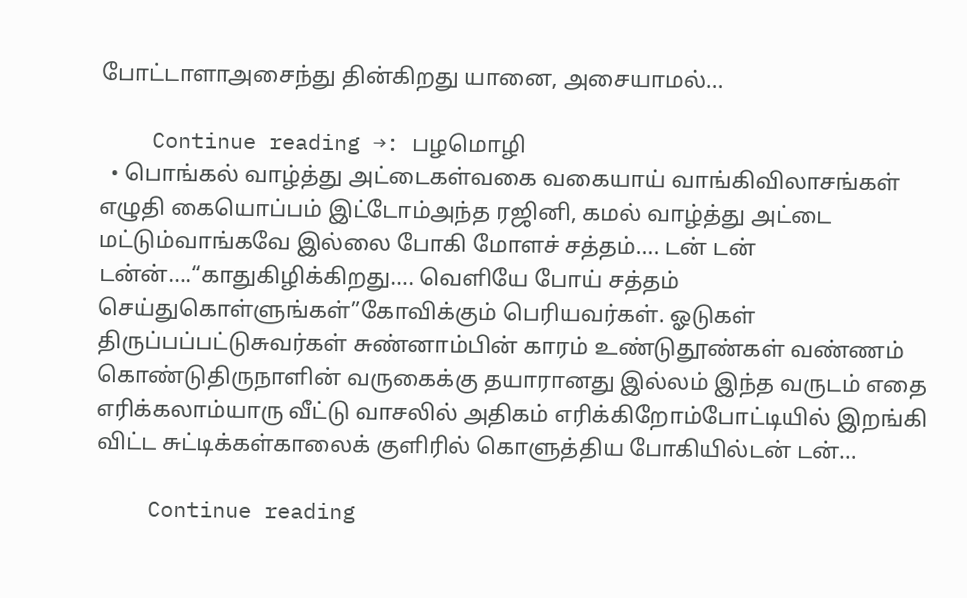போட்டாளாஅசைந்து தின்கிறது யானை, அசையாமல்…

    Continue reading →: பழமொழி
  • பொங்கல் வாழ்த்து அட்டைகள்வகை வகையாய் வாங்கிவிலாசங்கள் எழுதி கையொப்பம் இட்டோம்அந்த ரஜினி, கமல் வாழ்த்து அட்டை மட்டும்வாங்கவே இல்லை போகி மோளச் சத்தம்…. டன் டன் டன்ன்….“காதுகிழிக்கிறது…. வெளியே போய் சத்தம் செய்துகொள்ளுங்கள்”கோவிக்கும் பெரியவர்கள். ஓடுகள் திருப்பப்பட்டுசுவர்கள் சுண்னாம்பின் காரம் உண்டுதூண்கள் வண்ணம் கொண்டுதிருநாளின் வருகைக்கு தயாரானது இல்லம் இந்த வருடம் எதை எரிக்கலாம்யாரு வீட்டு வாசலில் அதிகம் எரிக்கிறோம்போட்டியில் இறங்கி விட்ட சுட்டிக்கள்காலைக் குளிரில் கொளுத்திய போகியில்டன் டன்…

    Continue reading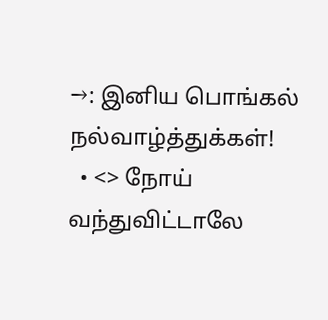→: இனிய பொங்கல் நல்வாழ்த்துக்கள்!
  • <> நோய் வந்துவிட்டாலே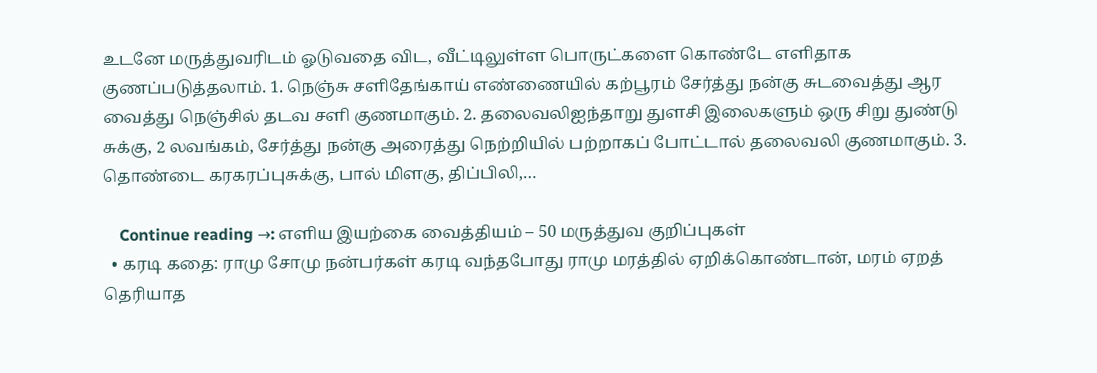உடனே மருத்துவரிடம் ஓடுவதை விட, வீட்டிலுள்ள பொருட்களை கொண்டே எளிதாக குணப்படுத்தலாம். 1. நெஞ்சு சளிதேங்காய் எண்ணையில் கற்பூரம் சேர்த்து நன்கு சுடவைத்து ஆர வைத்து நெஞ்சில் தடவ சளி குணமாகும். 2. தலைவலிஐந்தாறு துளசி இலைகளும் ஒரு சிறு துண்டு சுக்கு, 2 லவங்கம், சேர்த்து நன்கு அரைத்து நெற்றியில் பற்றாகப் போட்டால் தலைவலி குணமாகும். 3. தொண்டை கரகரப்புசுக்கு, பால் மிளகு, திப்பிலி,…

    Continue reading →: எளிய இயற்கை வைத்தியம் – 50 மருத்துவ குறிப்புகள்
  • கரடி கதை: ராமு சோமு நன்பர்கள் கரடி வந்தபோது ராமு மரத்தில் ஏறிக்கொண்டான், மரம் ஏறத் தெரியாத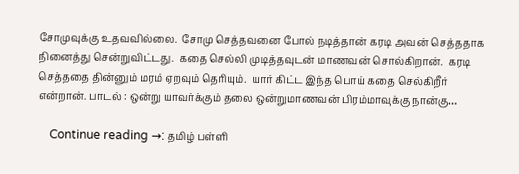சோமுவுக்கு உதவவில்லை.  சோமு செத்தவனை போல் நடித்தான் கரடி அவன் செத்ததாக நினைத்து சென்றுவிட்டது.  கதை செல்லி முடித்தவுடன் மாணவன் சொல்கிறான்.  கரடி செத்ததை தின்னும் மரம் ஏறவும் தெரியும்.  யார் கிட்ட இந்த பொய் கதை செல்கிறீர் என்றான். பாடல் : ஒன்று யாவர்க்கும் தலை ஒன்றுமாணவன் பிரம்மாவுக்கு நான்கு…

    Continue reading →: தமிழ் பள்ளி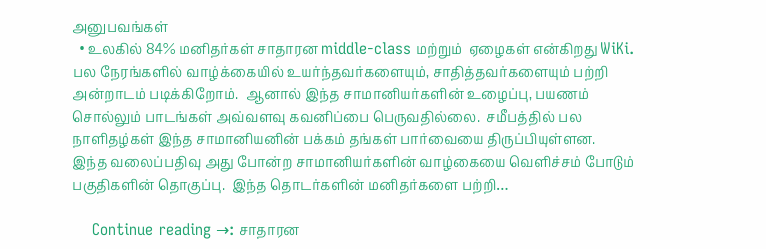அனுபவங்கள்
  • உலகில் 84% மனிதர்கள் சாதாரன middle-class மற்றும்  ஏழைகள் என்கிறது WiKi.  பல நேரங்களில் வாழ்க்கையில் உயர்ந்தவர்களையும், சாதித்தவர்களையும் பற்றி அன்றாடம் படிக்கிறோம்.  ஆனால் இந்த சாமானியர்களின் உழைப்பு, பயணம் சொல்லும் பாடங்கள் அவ்வளவு கவனிப்பை பெருவதில்லை.  சமீபத்தில் பல நாளிதழ்கள் இந்த சாமானியனின் பக்கம் தங்கள் பார்வையை திருப்பியுள்ளன.  இந்த வலைப்பதிவு அது போன்ற சாமானியர்களின் வாழ்கையை வெளிச்சம் போடும் பகுதிகளின் தொகுப்பு.  இந்த தொடர்களின் மனிதர்களை பற்றி…

    Continue reading →: சாதாரன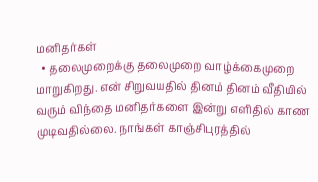மனிதர்கள்
  • தலைமுறைக்கு தலைமுறை வாழ்க்கைமுறை மாறுகிறது. என் சிறுவயதில் தினம் தினம் வீதியில் வரும் விந்தை மனிதர்களை இன்று எளிதில் காண முடிவதில்லை. நாங்கள் காஞ்சிபுரத்தில்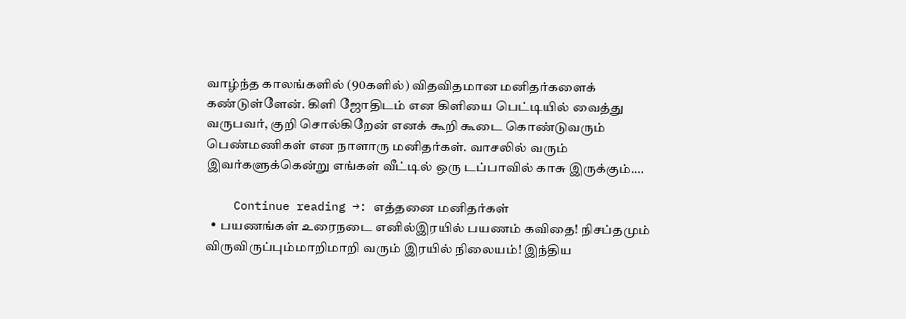வாழ்ந்த காலங்களில் (90களில்) விதவிதமான மனிதர்களைக் கண்டுள்ளேன். கிளி ஜோதிடம் என கிளியை பெட்டியில் வைத்து வருபவர், குறி சொல்கிறேன் எனக் கூறி கூடை கொண்டுவரும் பெண்மணிகள் என நாளாரு மனிதர்கள். வாசலில் வரும் இவர்களுக்கென்று எங்கள் வீட்டில் ஒரு டப்பாவில் காசு இருக்கும்.…

    Continue reading →: எத்தனை மனிதர்கள்
  • பயணங்கள் உரைநடை எனில்இரயில் பயணம் கவிதை! நிசப்தமும் விருவிருப்பும்மாறிமாறி வரும் இரயில் நிலையம்! இந்திய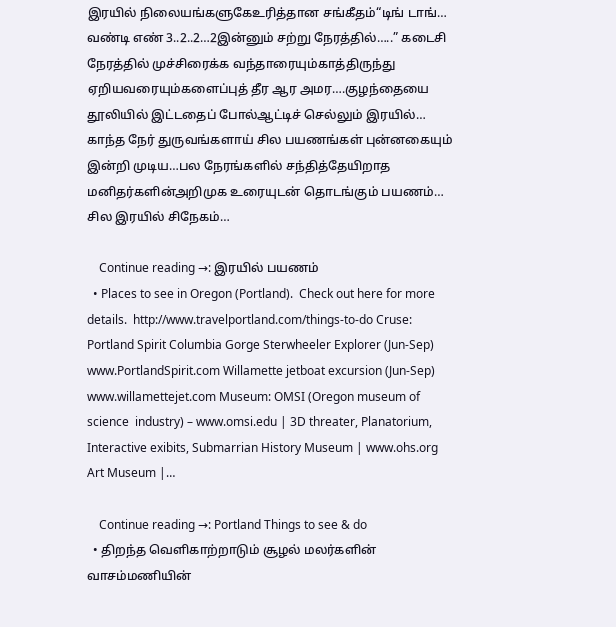இரயில் நிலையங்களுகேஉரித்தான சங்கீதம்“டிங் டாங்… வண்டி எண் 3..2..2…2இன்னும் சற்று நேரத்தில்…..” கடைசி நேரத்தில் முச்சிரைக்க வந்தாரையும்காத்திருந்து ஏறியவரையும்களைப்புத் தீர ஆர அமர….குழந்தையை தூலியில் இட்டதைப் போல்ஆட்டிச் செல்லும் இரயில்… காந்த நேர் துருவங்களாய் சில பயணங்கள் புன்னகையும் இன்றி முடிய…பல நேரங்களில் சந்தித்தேயிறாத மனிதர்களின்அறிமுக உரையுடன் தொடங்கும் பயணம்… சில இரயில் சிநேகம்…

    Continue reading →: இரயில் பயணம்
  • Places to see in Oregon (Portland).  Check out here for more details.  http://www.travelportland.com/things-to-do Cruse: Portland Spirit Columbia Gorge Sterwheeler Explorer (Jun-Sep) www.PortlandSpirit.com Willamette jetboat excursion (Jun-Sep) www.willamettejet.com Museum: OMSI (Oregon museum of science  industry) – www.omsi.edu | 3D threater, Planatorium, Interactive exibits, Submarrian History Museum | www.ohs.org  Art Museum |…

    Continue reading →: Portland Things to see & do
  • திறந்த வெளிகாற்றாடும் சூழல் மலர்களின் வாசம்மணியின்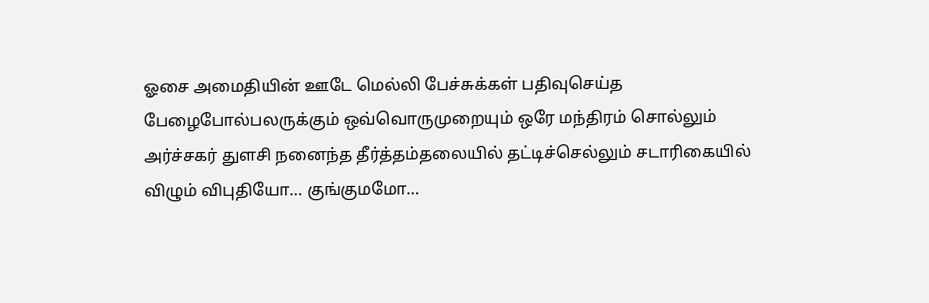ஓசை அமைதியின் ஊடே மெல்லி பேச்சுக்கள் பதிவுசெய்த பேழைபோல்பலருக்கும் ஒவ்வொருமுறையும் ஒரே மந்திரம் சொல்லும் அர்ச்சகர் துளசி நனைந்த தீர்த்தம்தலையில் தட்டிச்செல்லும் சடாரிகையில் விழும் விபுதியோ… குங்குமமோ…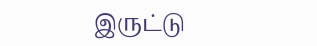இருட்டு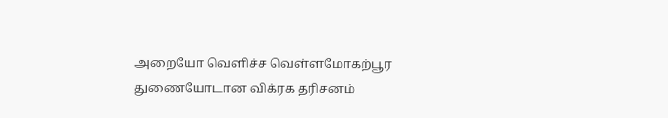அறையோ வெளிச்ச வெள்ளமோகற்பூர துணையோடான விக்ரக தரிசனம்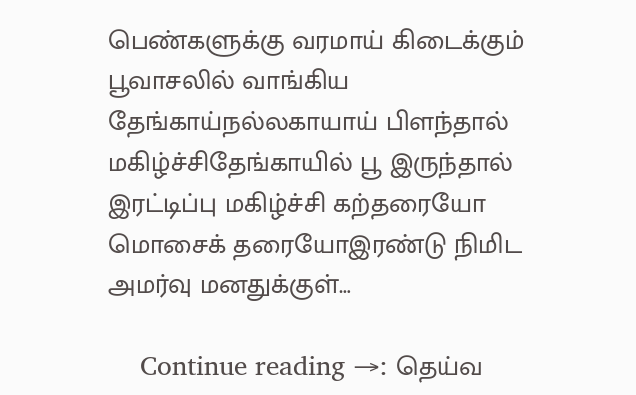பெண்களுக்கு வரமாய் கிடைக்கும் பூவாசலில் வாங்கிய தேங்காய்நல்லகாயாய் பிளந்தால் மகிழ்ச்சிதேங்காயில் பூ இருந்தால் இரட்டிப்பு மகிழ்ச்சி கற்தரையோ மொசைக் தரையோஇரண்டு நிமிட அமர்வு மனதுக்குள்…

    Continue reading →: தெய்வ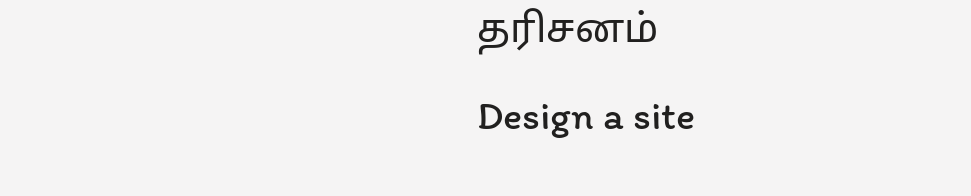தரிசனம்
Design a site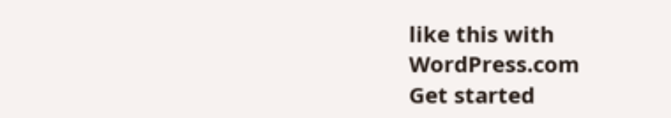like this with WordPress.com
Get started